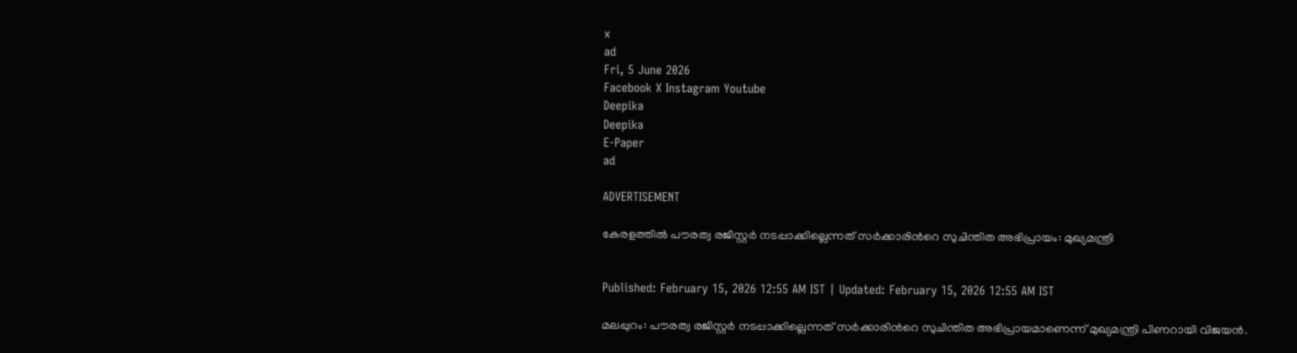x
ad
Fri, 5 June 2026
Facebook X Instagram Youtube
Deepika
Deepika
E-Paper
ad

ADVERTISEMENT

കേരളത്തിൽ പൗരത്വ രജിസ്റ്റർ നടപ്പാക്കില്ലെന്നത് സർക്കാരിന്‍റെ സുചിന്തിത അഭിപ്രായം: മുഖ്യമന്ത്രി


Published: February 15, 2026 12:55 AM IST | Updated: February 15, 2026 12:55 AM IST

മലപ്പുറം: പൗരത്വ രജിസ്റ്റർ നടപ്പാക്കില്ലെന്നത് സർക്കാരിന്‍റെ സുചിന്തിത അഭിപ്രായമാണെന്ന് മുഖ്യമന്ത്രി പിണറായി വിജയൻ.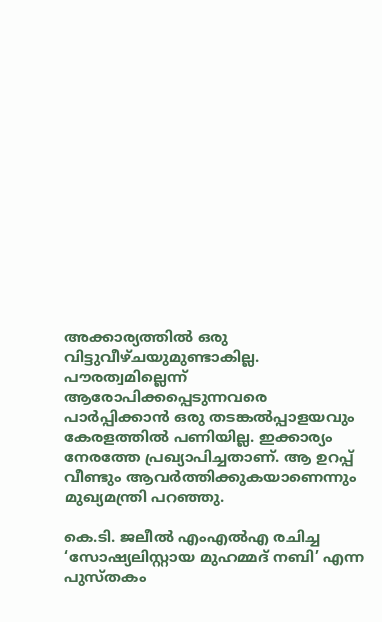അക്കാര്യത്തിൽ ഒരു വിട്ടുവീഴ്ചയുമുണ്ടാകില്ല. പൗരത്വമില്ലെന്ന് ആരോപിക്കപ്പെടുന്നവരെ പാർപ്പിക്കാൻ ഒരു തടങ്കൽപ്പാളയവും കേരളത്തിൽ പണിയില്ല. ഇക്കാര്യം നേരത്തേ പ്രഖ്യാപിച്ചതാണ്. ആ ഉറപ്പ് വീണ്ടും ആവർത്തിക്കുകയാണെന്നും മുഖ്യമന്ത്രി പറഞ്ഞു.

കെ.ടി. ജലീൽ എംഎൽഎ രചിച്ച ‘സോഷ്യലിസ്റ്റായ മുഹമ്മദ് നബി’ എന്ന പുസ്തകം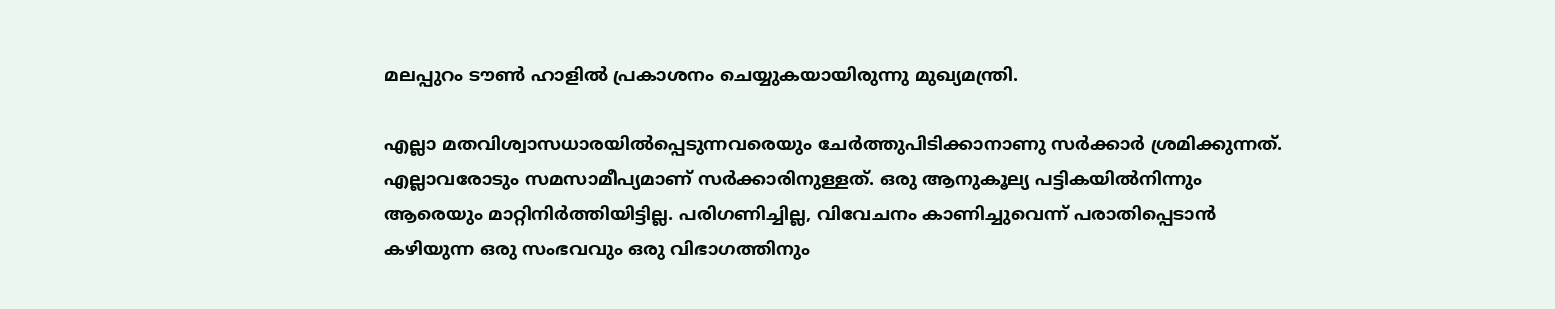മലപ്പുറം ടൗണ്‍ ഹാളിൽ പ്രകാശനം ചെയ്യുകയായിരുന്നു മുഖ്യമന്ത്രി.

എല്ലാ മതവിശ്വാസധാരയിൽപ്പെടുന്നവരെയും ചേർത്തുപിടിക്കാനാണു സർക്കാർ ശ്രമിക്കുന്നത്. എല്ലാവരോടും സമസാമീപ്യമാണ് സർക്കാരിനുള്ളത്. ഒരു ആനുകൂല്യ പട്ടികയിൽനിന്നും ആരെയും മാറ്റിനിർത്തിയിട്ടില്ല. പരിഗണിച്ചില്ല, വിവേചനം കാണിച്ചുവെന്ന് പരാതിപ്പെടാൻ കഴിയുന്ന ഒരു സംഭവവും ഒരു വിഭാഗത്തിനും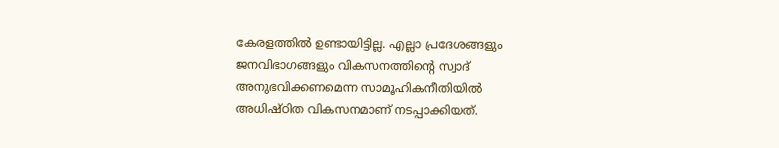കേരളത്തിൽ ഉണ്ടായിട്ടില്ല. എല്ലാ പ്രദേശങ്ങളും ജനവിഭാഗങ്ങളും വികസനത്തിന്‍റെ സ്വാദ് അനുഭവിക്കണമെന്ന സാമൂഹികനീതിയിൽ അധിഷ്ഠിത വികസനമാണ് നടപ്പാക്കിയത്.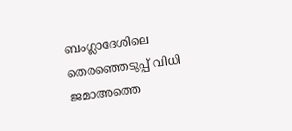ബംഗ്ലാദേശിലെ തെരഞ്ഞെടുപ്പ് വിധി ജമാഅത്തെ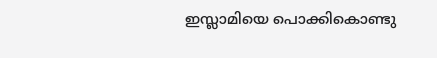ഇസ്ലാമിയെ പൊക്കികൊണ്ടു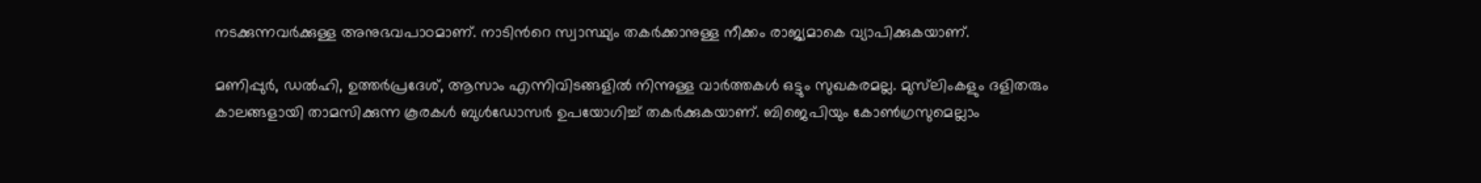നടക്കുന്നവർക്കുള്ള അനുഭവപാഠമാണ്. നാടിന്‍റെ സ്വാസ്ഥ്യം തകർക്കാനുള്ള നീക്കം രാജ്യമാകെ വ്യാപിക്കുകയാണ്.

മണിപ്പുർ, ഡൽഹി, ഉത്തർപ്രദേശ്, ആസാം എന്നിവിടങ്ങളിൽ നിന്നുള്ള വാർത്തകൾ ഒട്ടും സുഖകരമല്ല. മുസ്‌ലിംകളും ദളിതരും കാലങ്ങളായി താമസിക്കുന്ന കൂരകൾ ബുൾഡോസർ ഉപയോഗിച്ച് തകർക്കുകയാണ്. ബിജെപിയും കോണ്‍ഗ്രസുമെല്ലാം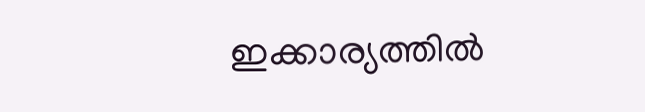ഇക്കാര്യത്തിൽ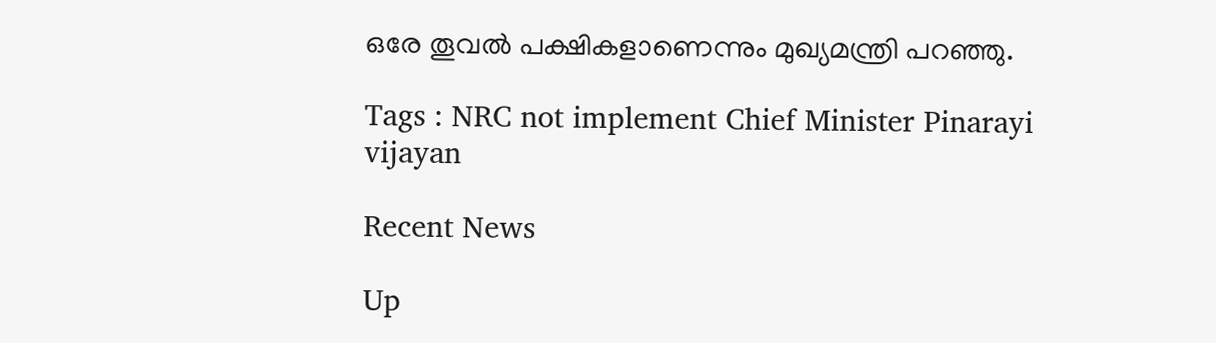ഒരേ തൂവൽ പക്ഷികളാണെന്നും മുഖ്യമന്ത്രി പറഞ്ഞു.

Tags : NRC not implement Chief Minister Pinarayi vijayan

Recent News

Up